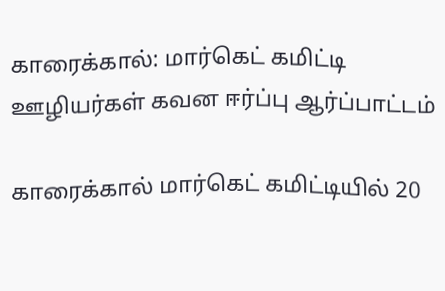காரைக்கால்: மார்கெட் கமிட்டி ஊழியர்கள் கவன ஈர்ப்பு ஆர்ப்பாட்டம்

காரைக்கால் மார்கெட் கமிட்டியில் 20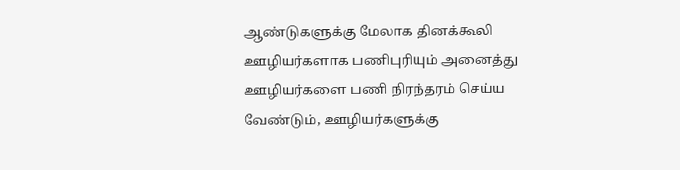ஆண்டுகளுக்கு மேலாக தினக்கூலி ஊழியர்களாக பணிபுரியும் அனைத்து ஊழியர்களை பணி நிரந்தரம் செய்ய வேண்டும், ஊழியர்களுக்கு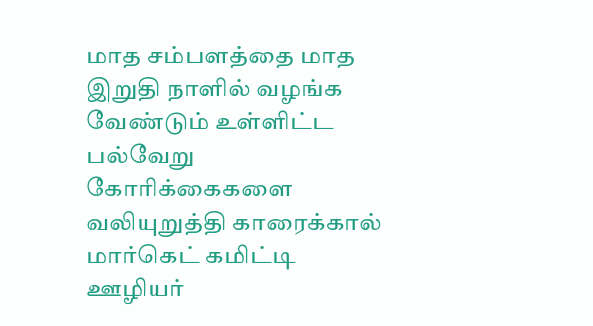மாத சம்பளத்தை மாத இறுதி நாளில் வழங்க வேண்டும் உள்ளிட்ட பல்வேறு கோரிக்கைகளை வலியுறுத்தி காரைக்கால் மார்கெட் கமிட்டி ஊழியர்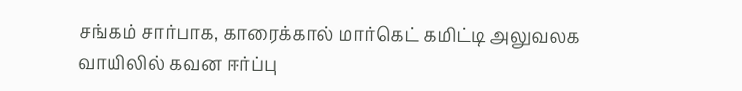சங்கம் சார்பாக, காரைக்கால் மார்கெட் கமிட்டி அலுவலக வாயிலில் கவன ஈர்ப்பு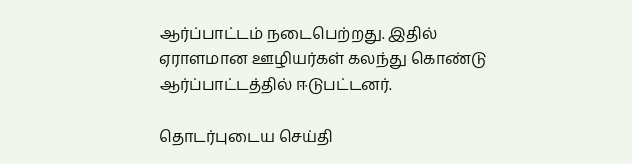ஆர்ப்பாட்டம் நடைபெற்றது. இதில் ஏராளமான ஊழியர்கள் கலந்து கொண்டு ஆர்ப்பாட்டத்தில் ஈடுபட்டனர்.

தொடர்புடைய செய்தி